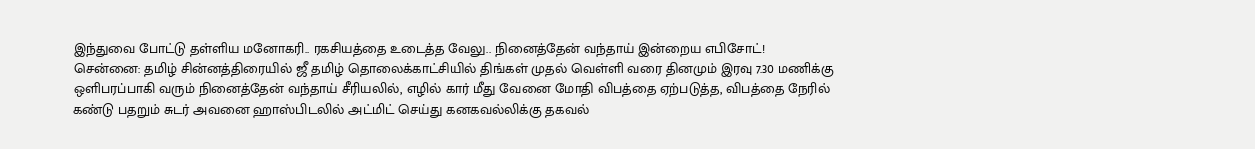இந்துவை போட்டு தள்ளிய மனோகரி.. ரகசியத்தை உடைத்த வேலு.. நினைத்தேன் வந்தாய் இன்றைய எபிசோட்!
சென்னை: தமிழ் சின்னத்திரையில் ஜீ தமிழ் தொலைக்காட்சியில் திங்கள் முதல் வெள்ளி வரை தினமும் இரவு 7.30 மணிக்கு ஒளிபரப்பாகி வரும் நினைத்தேன் வந்தாய் சீரியலில், எழில் கார் மீது வேனை மோதி விபத்தை ஏற்படுத்த, விபத்தை நேரில் கண்டு பதறும் சுடர் அவனை ஹாஸ்பிடலில் அட்மிட் செய்து கனகவல்லிக்கு தகவல்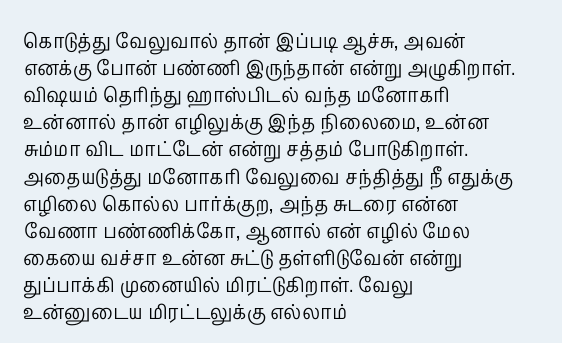கொடுத்து வேலுவால் தான் இப்படி ஆச்சு, அவன் எனக்கு போன் பண்ணி இருந்தான் என்று அழுகிறாள். விஷயம் தெரிந்து ஹாஸ்பிடல் வந்த மனோகரி உன்னால் தான் எழிலுக்கு இந்த நிலைமை, உன்ன சும்மா விட மாட்டேன் என்று சத்தம் போடுகிறாள்.
அதையடுத்து மனோகரி வேலுவை சந்தித்து நீ எதுக்கு எழிலை கொல்ல பார்க்குற, அந்த சுடரை என்ன வேணா பண்ணிக்கோ, ஆனால் என் எழில் மேல கையை வச்சா உன்ன சுட்டு தள்ளிடுவேன் என்று துப்பாக்கி முனையில் மிரட்டுகிறாள். வேலு உன்னுடைய மிரட்டலுக்கு எல்லாம்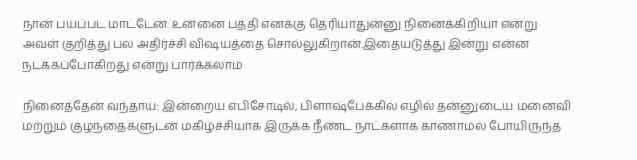நான் பயப்பட மாட்டேன். உன்னை பத்தி எனக்கு தெரியாதுன்னு நினைக்கிறியா என்று அவள் குறித்து பல அதிர்ச்சி விஷயத்தை சொல்லுகிறான்.இதையடுத்து இன்று என்ன நடக்கப்போகிறது என்று பார்க்கலாம்

நினைத்தேன் வந்தாய்: இன்றைய எபிசோடில், பிளாஷ்பேக்கில் எழில் தன்னுடைய மனைவி மற்றும் குழந்தைகளுடன் மகிழ்ச்சியாக இருக்க நீண்ட நாட்களாக காணாமல் போயிருந்த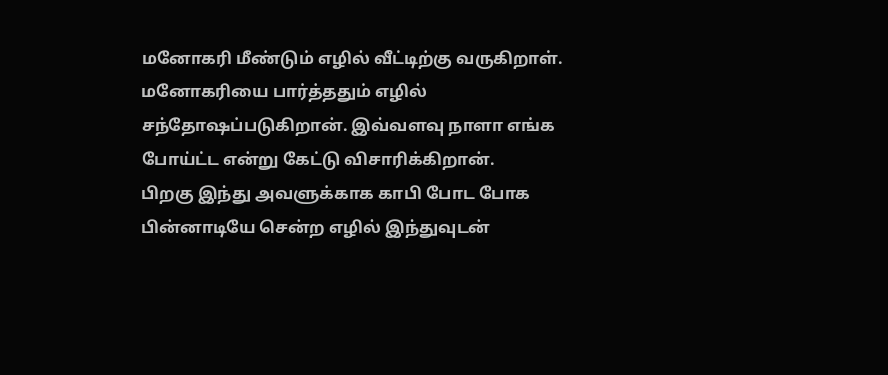மனோகரி மீண்டும் எழில் வீட்டிற்கு வருகிறாள். மனோகரியை பார்த்ததும் எழில் சந்தோஷப்படுகிறான். இவ்வளவு நாளா எங்க போய்ட்ட என்று கேட்டு விசாரிக்கிறான்.
பிறகு இந்து அவளுக்காக காபி போட போக பின்னாடியே சென்ற எழில் இந்துவுடன்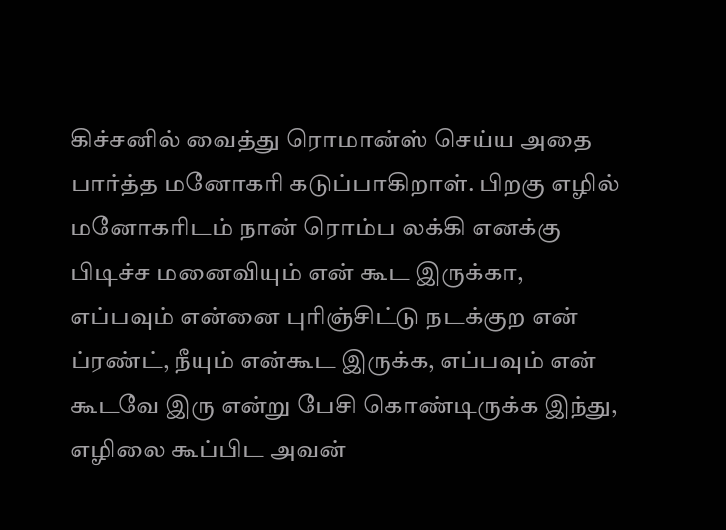கிச்சனில் வைத்து ரொமான்ஸ் செய்ய அதை பார்த்த மனோகரி கடுப்பாகிறாள். பிறகு எழில் மனோகரிடம் நான் ரொம்ப லக்கி எனக்கு பிடிச்ச மனைவியும் என் கூட இருக்கா, எப்பவும் என்னை புரிஞ்சிட்டு நடக்குற என் ப்ரண்ட், நீயும் என்கூட இருக்க, எப்பவும் என் கூடவே இரு என்று பேசி கொண்டிருக்க இந்து, எழிலை கூப்பிட அவன்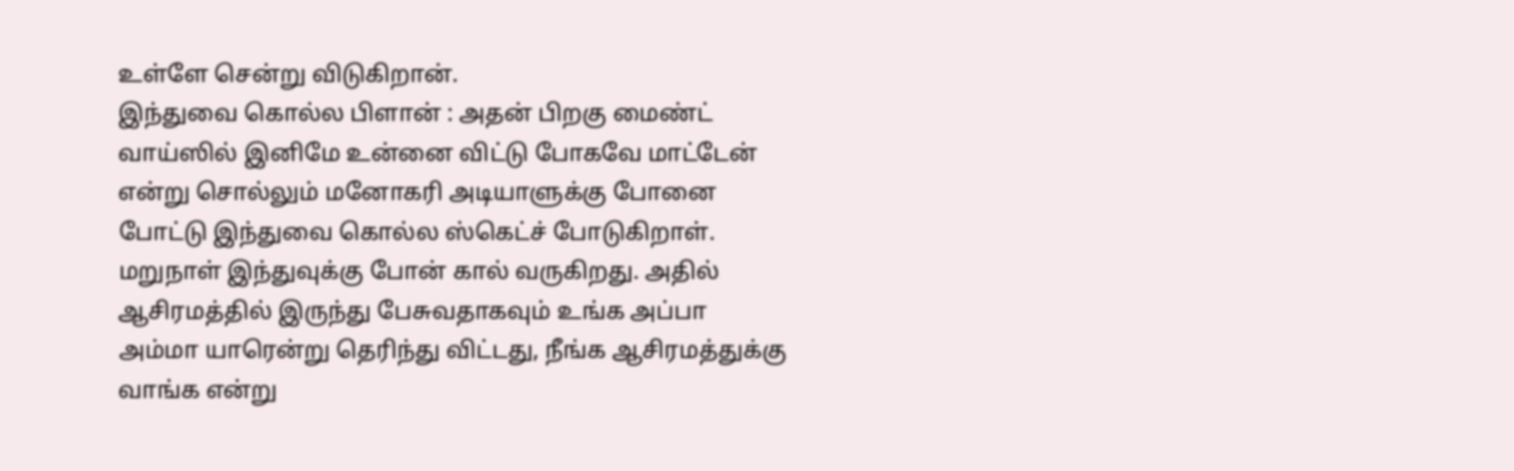உள்ளே சென்று விடுகிறான்.
இந்துவை கொல்ல பிளான் : அதன் பிறகு மைண்ட் வாய்ஸில் இனிமே உன்னை விட்டு போகவே மாட்டேன் என்று சொல்லும் மனோகரி அடியாளுக்கு போனை போட்டு இந்துவை கொல்ல ஸ்கெட்ச் போடுகிறாள். மறுநாள் இந்துவுக்கு போன் கால் வருகிறது. அதில் ஆசிரமத்தில் இருந்து பேசுவதாகவும் உங்க அப்பா அம்மா யாரென்று தெரிந்து விட்டது, நீங்க ஆசிரமத்துக்கு வாங்க என்று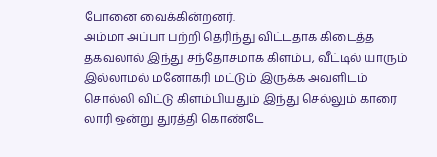போனை வைக்கின்றனர்.
அம்மா அப்பா பற்றி தெரிந்து விட்டதாக கிடைத்த தகவலால் இந்து சந்தோசமாக கிளம்ப, வீட்டில் யாரும் இல்லாமல் மனோகரி மட்டும் இருக்க அவளிடம் சொல்லி விட்டு கிளம்பியதும் இந்து செல்லும் காரை லாரி ஒன்று துரத்தி கொண்டே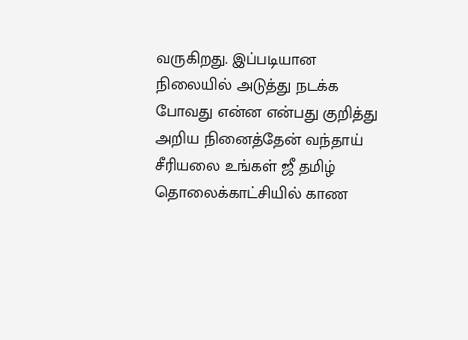வருகிறது. இப்படியான நிலையில் அடுத்து நடக்க போவது என்ன என்பது குறித்து அறிய நினைத்தேன் வந்தாய் சீரியலை உங்கள் ஜீ தமிழ் தொலைக்காட்சியில் காண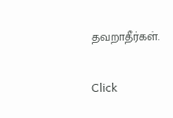தவறாதீர்கள்.


Click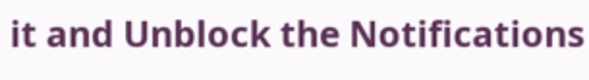it and Unblock the Notifications